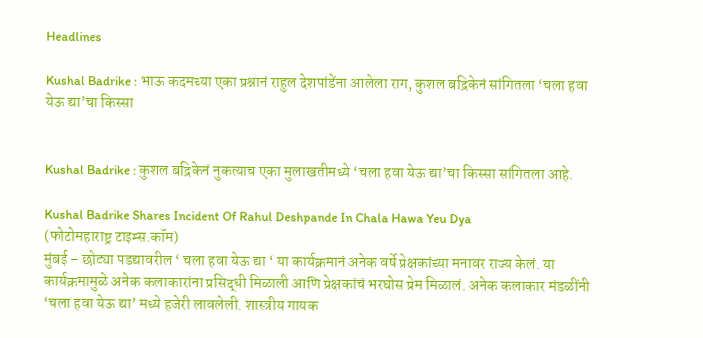Headlines

Kushal Badrike : भाऊ कदमच्या एका प्रश्नानं राहुल देशपांडेंना आलेला राग, कुशल बद्रिकेनं सांगितला ‘चला हवा येऊ द्या’चा किस्सा


Kushal Badrike : कुशल बद्रिकेनं नुकत्याच एका मुलाखतीमध्ये ‘चला हवा येऊ द्या’चा किस्सा सांगितला आहे.

Kushal Badrike Shares Incident Of Rahul Deshpande In Chala Hawa Yeu Dya
(फोटोमहाराष्ट्र टाइम्स.कॉम)
मुंबई – छोट्या पडद्यावरील ‘ चला हवा येऊ द्या ‘ या कार्यक्रमानं अनेक वर्षे प्रेक्षकांच्या मनावर राज्य केलं. या कार्यक्रमामुळे अनेक कलाकारांना प्रसिद्धी मिळाली आणि प्रेक्षकांचं भरघोस प्रेम मिळालं. अनेक कलाकार मंडळींनी ‘चला हवा येऊ द्या’ मध्ये हजेरी लावलेली. शास्त्रीय गायक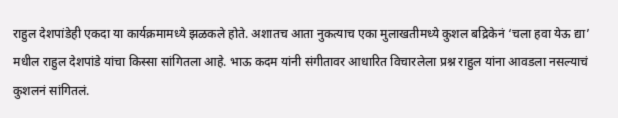राहुल देशपांडेही एकदा या कार्यक्रमामध्ये झळकले होते. अशातच आता नुकत्याच एका मुलाखतीमध्ये कुशल बद्रिकेनं ‘चला हवा येऊ द्या’ मधील राहुल देशपांडे यांचा किस्सा सांगितला आहे. भाऊ कदम यांनी संगीतावर आधारित विचारलेला प्रश्न राहुल यांना आवडला नसल्याचं कुशलनं सांगितलं.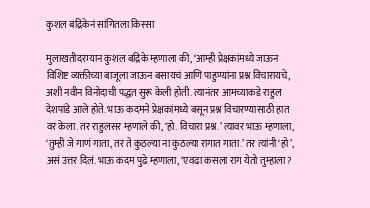कुशल बद्रिकेनं सांगितला किस्सा

मुलाखतीदरम्यान कुशल बद्रिके म्हणाला की, ‘आम्ही प्रेक्षकांमध्ये जाऊन विशिष्ट व्यक्तीच्या बाजूला जाऊन बसायचं आणि पाहुण्यांना प्रश्न विचारायचे, अशी नवीन विनोदाची पद्धत सुरू केली होती. त्यानंतर आमच्याकडे राहुल देशपांडे आले होते. भाऊ कदमने प्रेक्षकांमध्ये बसून प्रश्न विचारण्यासाठी हात वर केला. तर राहुलसर म्हणाले की, ‘हो. विचारा प्रश्न.’ त्यावर भाऊ म्हणाला, ‘तुम्ही जे गाणं गाता, तर ते कुठल्या ना कुठल्या रागात गाता.’ तर त्यांनी ‘हो’, असं उत्तर दिलं. भाऊ कदम पुढे म्हणाला, ‘एवढा कसला राग येतो तुम्हाला?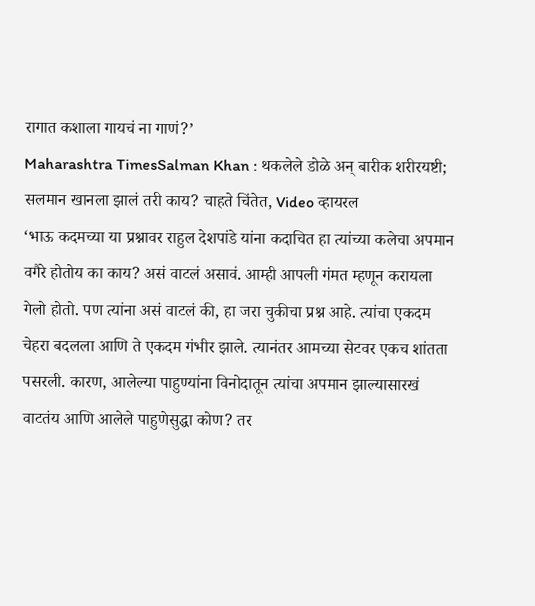रागात कशाला गायचं ना गाणं?’
Maharashtra TimesSalman Khan : थकलेले डोळे अन् बारीक शरीरयष्टी; सलमान खानला झालं तरी काय? चाहते चिंतेत, Video व्हायरल
‘भाऊ कदमच्या या प्रश्नावर राहुल देशपांडे यांना कदाचित हा त्यांच्या कलेचा अपमान वगैरे होतोय का काय? असं वाटलं असावं. आम्ही आपली गंमत म्हणून करायला गेलो होतो. पण त्यांना असं वाटलं की, हा जरा चुकीचा प्रश्न आहे. त्यांचा एकदम चेहरा बदलला आणि ते एकदम गंभीर झाले. त्यानंतर आमच्या सेटवर एकच शांतता पसरली. कारण, आलेल्या पाहुण्यांना विनोदातून त्यांचा अपमान झाल्यासारखं वाटतंय आणि आलेले पाहुणेसुद्धा कोण? तर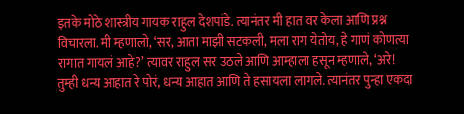इतके मोठे शास्त्रीय गायक राहुल देशपांडे. त्यानंतर मी हात वर केला आणि प्रश्न विचारला. मी म्हणालो, ‘सर, आता माझी सटकली, मला राग येतोय, हे गाणं कोणत्या रागात गायलं आहे?’ त्यावर राहुल सर उठले आणि आम्हाला हसून म्हणाले, ‘अरे! तुम्ही धन्य आहात रे पोरं, धन्य आहात आणि ते हसायला लागले. त्यानंतर पुन्हा एकदा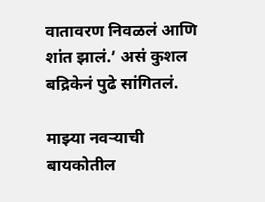वातावरण निवळलं आणि शांत झालं.’ असं कुशल बद्रिकेनं पुढे सांगितलं.

माझ्या नवऱ्याची बायकोतील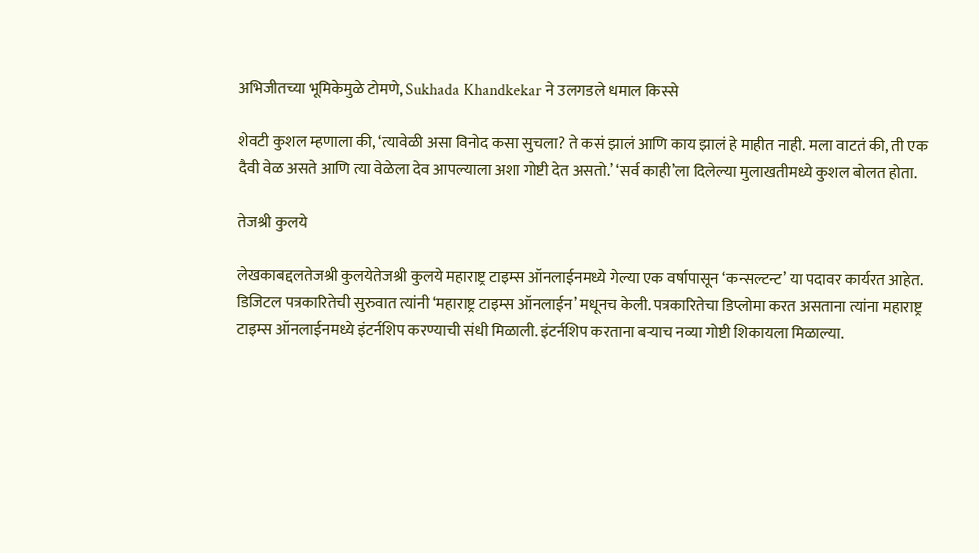अभिजीतच्या भूमिकेमुळे टोमणे, Sukhada Khandkekar ने उलगडले धमाल किस्से

शेवटी कुशल म्हणाला की, ‘त्यावेळी असा विनोद कसा सुचला? ते कसं झालं आणि काय झालं हे माहीत नाही. मला वाटतं की, ती एक दैवी वेळ असते आणि त्या वेळेला देव आपल्याला अशा गोष्टी देत असतो.’ ‘सर्व काही’ला दिलेल्या मुलाखतीमध्ये कुशल बोलत होता.

तेजश्री कुलये

लेखकाबद्दलतेजश्री कुलयेतेजश्री कुलये महाराष्ट्र टाइम्स ऑनलाईनमध्ये गेल्या एक वर्षापासून ‘कन्सल्टन्ट’ या पदावर कार्यरत आहेत. डिजिटल पत्रकारितेची सुरुवात त्यांनी ‘महाराष्ट्र टाइम्स ऑनलाईन’ मधूनच केली. पत्रकारितेचा डिप्लोमा करत असताना त्यांना महाराष्ट्र टाइम्स ऑनलाईनमध्ये इंटर्नशिप करण्याची संधी मिळाली. इंटर्नशिप करताना बऱ्याच नव्या गोष्टी शिकायला मिळाल्या.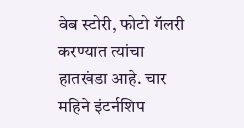वेब स्टोरी, फोटो गॅलरी करण्यात त्यांचा हातखंडा आहे. चार महिने इंटर्नशिप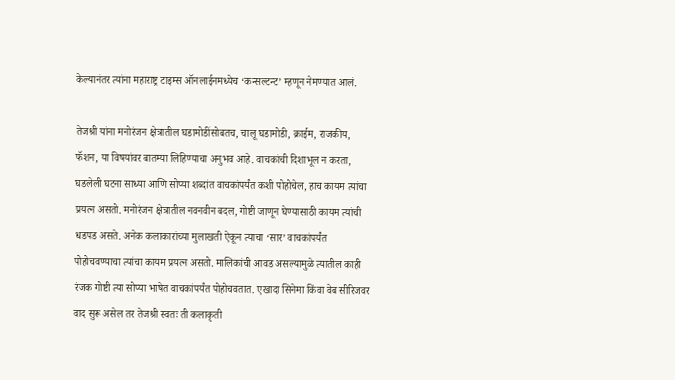केल्यानंतर त्यांना महाराष्ट्र टाइम्स ऑनलाईनमध्येच ‘कन्सल्टन्ट’ म्हणून नेमण्यात आलं.

तेजश्री यांना मनोरंजन क्षेत्रातील घडामोडींसोबतच, चालू घडामोडी, क्राईम, राजकीय, फॅशन, या विषयांवर बातम्या लिहिण्याचा अनुभव आहे. वाचकांची दिशाभूल न करता, घडलेली घटना साध्या आणि सोप्या शब्दांत वाचकांपर्यंत कशी पोहोचेल, हाच कायम त्यांचा प्रयत्न असतो. मनोरंजन क्षेत्रातील नवनवीन बदल, गोष्टी जाणून घेण्यासाठी कायम त्यांची धडपड असते. अनेक कलाकारांच्या मुलाखती ऐकून त्याचा ‘सार’ वाचकांपर्यंत पोहोचवण्याचा त्यांचा कायम प्रयत्न असतो. मालिकांची आवड असल्यामुळे त्यातील काही रंजक गोष्टी त्या सोप्या भाषेत वाचकांपर्यंत पोहोचवतात. एखादा सिनेमा किंवा वेब सीरिजवर वाद सुरू असेल तर तेजश्री स्वतः ती कलाकृती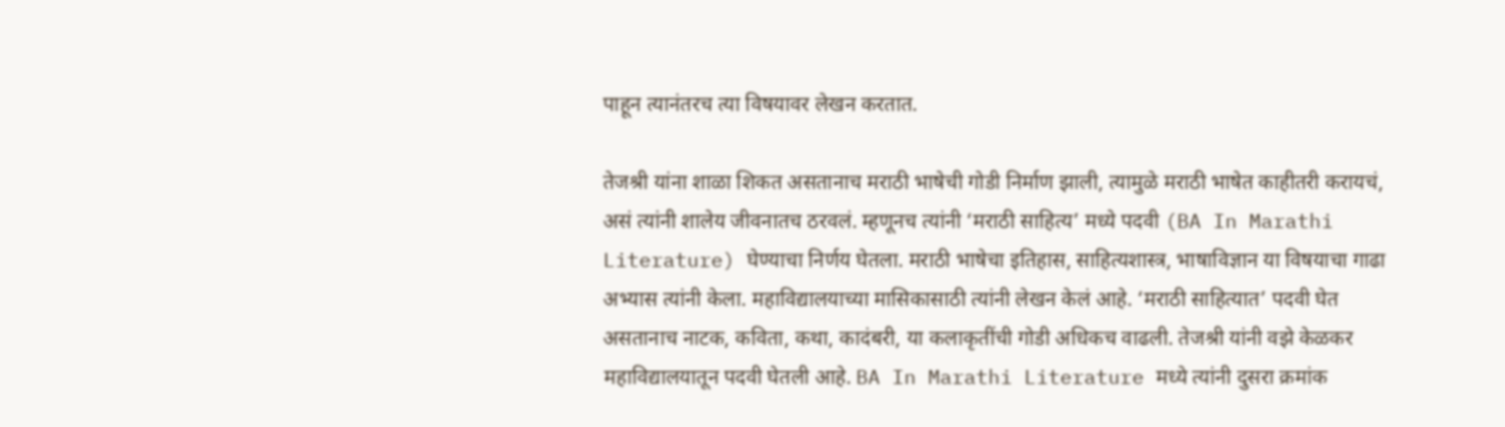पाहून त्यानंतरच त्या विषयावर लेखन करतात.

तेजश्री यांना शाळा शिकत असतानाच मराठी भाषेची गोडी निर्माण झाली, त्यामुळे मराठी भाषेत काहीतरी करायचं, असं त्यांनी शालेय जीवनातच ठरवलं. म्हणूनच त्यांनी ‘मराठी साहित्य’ मध्ये पदवी (BA In Marathi Literature) घेण्याचा निर्णय घेतला. मराठी भाषेचा इतिहास, साहित्यशास्त्र, भाषाविज्ञान या विषयाचा गाढा अभ्यास त्यांनी केला. महाविद्यालयाच्या मासिकासाठी त्यांनी लेखन केलं आहे. ‘मराठी साहित्यात’ पदवी घेत असतानाच नाटक, कविता, कथा, कादंबरी, या कलाकृतींची गोडी अधिकच वाढली. तेजश्री यांनी वझे केळकर महाविद्यालयातून पदवी घेतली आहे. BA In Marathi Literature मध्ये त्यांनी दुसरा क्रमांक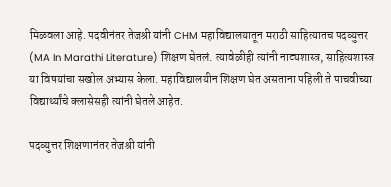मिळवला आहे. पदवीनंतर तेजश्री यांनी CHM महाविद्यालयातून मराठी साहित्यातच पदव्युत्तर (MA In Marathi Literature) शिक्षण घेतलं. त्यावेळीही त्यांनी नाट्यशास्त्र, साहित्यशास्त्र या विषयांचा सखोल अभ्यास केला. महाविद्यालयीन शिक्षण घेत असताना पहिली ते पाचवीच्या विद्यार्थ्यांचे क्लासेसही त्यांनी घेतले आहेत.

पदव्युत्तर शिक्षणानंतर तेजश्री यांनी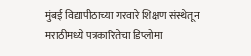मुंबई विद्यापीठाच्या गरवारे शिक्षण संस्थेतून मराठीमध्ये पत्रकारितेचा डिप्लोमा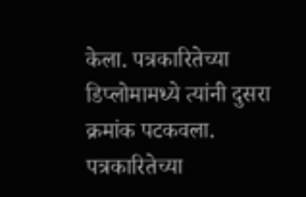केला. पत्रकारितेच्या डिप्लोमामध्ये त्यांनी दुसरा क्रमांक पटकवला. पत्रकारितेच्या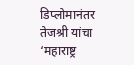डिप्लोमानंतर तेजश्री यांचा ‘महाराष्ट्र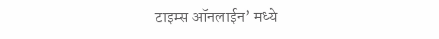टाइम्स ऑनलाईन’ मध्ये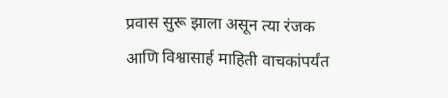प्रवास सुरू झाला असून त्या रंजक आणि विश्वासार्ह माहिती वाचकांपर्यंत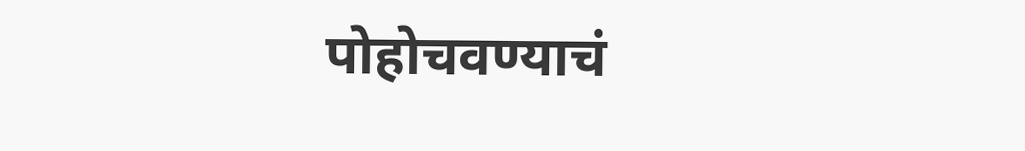पोहोचवण्याचं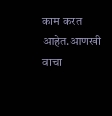काम करत आहेत.आणखी वाचा